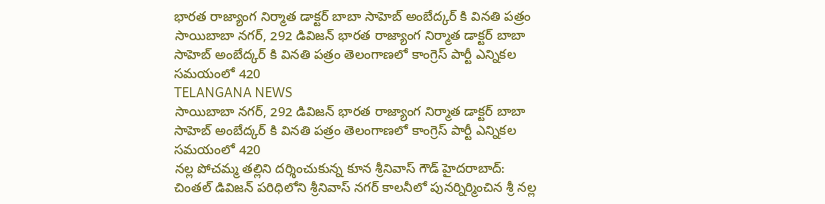భారత రాజ్యాంగ నిర్మాత డాక్టర్ బాబా సాహెబ్ అంబేద్కర్ కి వినతి పత్రం
సాయిబాబా నగర్, 292 డివిజన్ భారత రాజ్యాంగ నిర్మాత డాక్టర్ బాబా సాహెబ్ అంబేద్కర్ కి వినతి పత్రం తెలంగాణలో కాంగ్రెస్ పార్టీ ఎన్నికల సమయంలో 420
TELANGANA NEWS
సాయిబాబా నగర్, 292 డివిజన్ భారత రాజ్యాంగ నిర్మాత డాక్టర్ బాబా సాహెబ్ అంబేద్కర్ కి వినతి పత్రం తెలంగాణలో కాంగ్రెస్ పార్టీ ఎన్నికల సమయంలో 420
నల్ల పోచమ్మ తల్లిని దర్శించుకున్న కూన శ్రీనివాస్ గౌడ్ హైదరాబాద్: చింతల్ డివిజన్ పరిధిలోని శ్రీనివాస్ నగర్ కాలనీలో పునర్నిర్మించిన శ్రీ నల్ల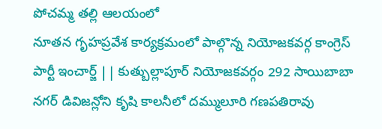పోచమ్మ తల్లి ఆలయంలో
నూతన గృహప్రవేశ కార్యక్రమంలో పాల్గొన్న నియోజకవర్గ కాంగ్రెస్ పార్టీ ఇంచార్జ్ || కుత్బుల్లాపూర్ నియోజకవర్గం 292 సాయిబాబా నగర్ డివిజన్లోని కృషి కాలనీలో దమ్ములూరి గణపతిరావు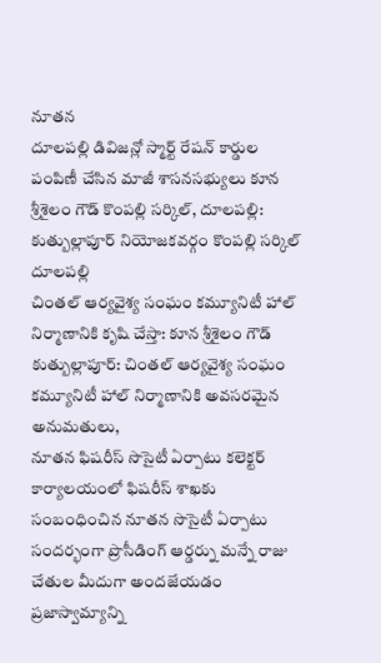నూతన
దూలపల్లి డివిజన్లో స్మార్ట్ రేషన్ కార్డుల పంపిణీ చేసిన మాజీ శాసనసభ్యులు కూన శ్రీశైలం గౌడ్ కొంపల్లి సర్కిల్, దూలపల్లి: కుత్బుల్లాపూర్ నియోజకవర్గం కొంపల్లి సర్కిల్ దూలపల్లి
చింతల్ ఆర్యవైశ్య సంఘం కమ్యూనిటీ హాల్ నిర్మాణానికి కృషి చేస్తా: కూన శ్రీశైలం గౌడ్ కుత్బుల్లాపూర్: చింతల్ ఆర్యవైశ్య సంఘం కమ్యూనిటీ హాల్ నిర్మాణానికి అవసరమైన అనుమతులు,
నూతన ఫిషరీస్ సొసైటీ ఏర్పాటు కలెక్టర్ కార్యాలయంలో ఫిషరీస్ శాఖకు సంబంధించిన నూతన సొసైటీ ఏర్పాటు సందర్భంగా ప్రొసీడింగ్ ఆర్డర్ను మన్నే రాజు చేతుల మీదుగా అందజేయడం
ప్రజాస్వామ్యాన్ని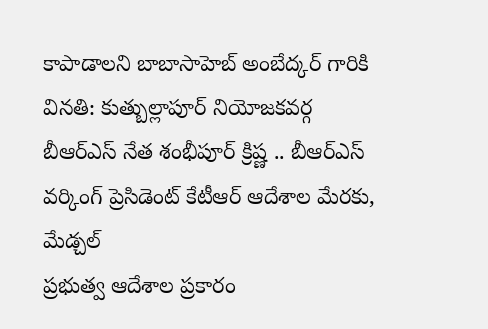కాపాడాలని బాబాసాహెబ్ అంబేద్కర్ గారికి వినతి: కుత్బుల్లాపూర్ నియోజకవర్గ బీఆర్ఎస్ నేత శంభీపూర్ క్రిష్ణ .. బీఆర్ఎస్ వర్కింగ్ ప్రెసిడెంట్ కేటీఆర్ ఆదేశాల మేరకు, మేడ్చల్
ప్రభుత్వ ఆదేశాల ప్రకారం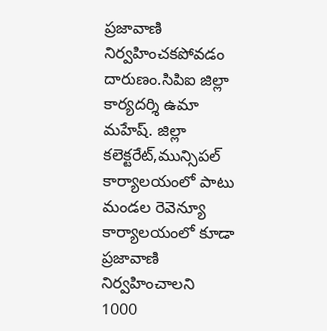ప్రజావాణి నిర్వహించకపోవడం దారుణం.సిపిఐ జిల్లా కార్యదర్శి ఉమా మహేష్. జిల్లా కలెక్టరేట్,మున్సిపల్ కార్యాలయంలో పాటు మండల రెవెన్యూ కార్యాలయంలో కూడా ప్రజావాణి నిర్వహించాలని
1000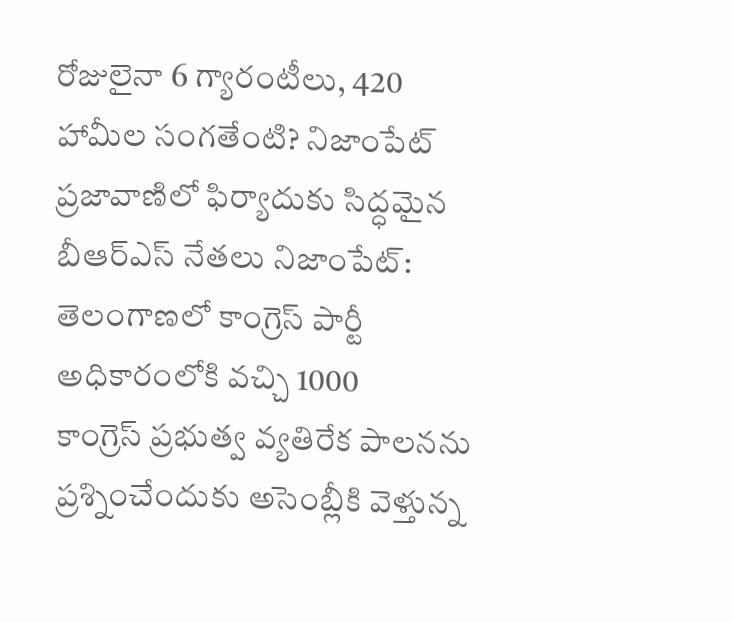రోజులైనా 6 గ్యారంటీలు, 420 హామీల సంగతేంటి? నిజాంపేట్ ప్రజావాణిలో ఫిర్యాదుకు సిద్ధమైన బీఆర్ఎస్ నేతలు నిజాంపేట్: తెలంగాణలో కాంగ్రెస్ పార్టీ అధికారంలోకి వచ్చి 1000
కాంగ్రెస్ ప్రభుత్వ వ్యతిరేక పాలనను ప్రశ్నించేందుకు అసెంబ్లీకి వెళ్తున్న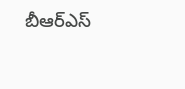బీఆర్ఎస్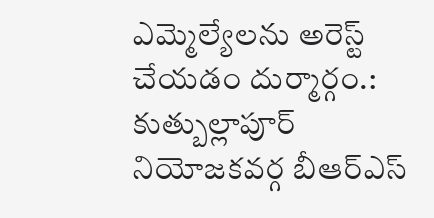ఎమ్మెల్యేలను అరెస్ట్ చేయడం దుర్మార్గం.: కుత్బుల్లాపూర్ నియోజకవర్గ బీఆర్ఎస్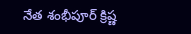నేత శంభీపూర్ క్రిష్ణ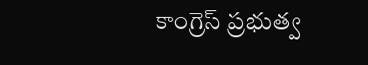కాంగ్రెస్ ప్రభుత్వ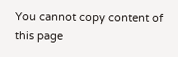You cannot copy content of this page